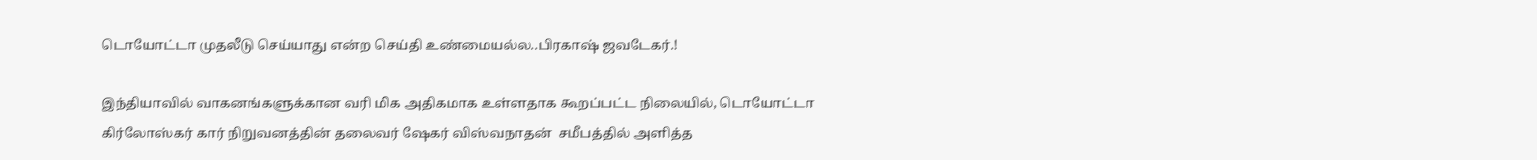டொயோட்டா முதலீடு செய்யாது என்ற செய்தி உண்மையல்ல..பிரகாஷ் ஜவடேகர்.!

இந்தியாவில் வாகனங்களுக்கான வரி மிக அதிகமாக உள்ளதாக கூறப்பட்ட நிலையில், டொயோட்டா  கிர்லோஸ்கர் கார் நிறுவனத்தின் தலைவர் ஷேகர் விஸ்வநாதன்  சமீபத்தில் அளித்த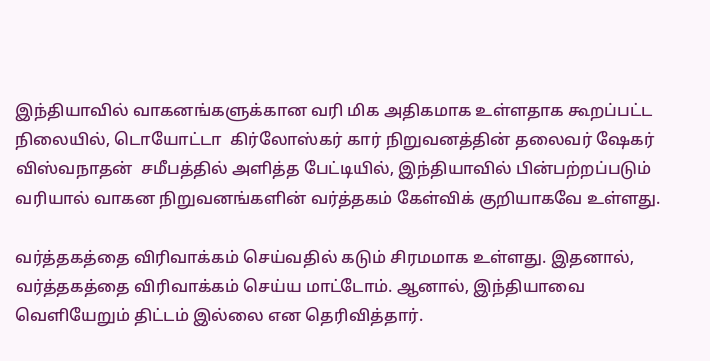இந்தியாவில் வாகனங்களுக்கான வரி மிக அதிகமாக உள்ளதாக கூறப்பட்ட நிலையில், டொயோட்டா  கிர்லோஸ்கர் கார் நிறுவனத்தின் தலைவர் ஷேகர் விஸ்வநாதன்  சமீபத்தில் அளித்த பேட்டியில், இந்தியாவில் பின்பற்றப்படும் வரியால் வாகன நிறுவனங்களின் வர்த்தகம் கேள்விக் குறியாகவே உள்ளது.

வர்த்தகத்தை விரிவாக்கம் செய்வதில் கடும் சிரமமாக உள்ளது. இதனால், வர்த்தகத்தை விரிவாக்கம் செய்ய மாட்டோம். ஆனால், இந்தியாவை வெளியேறும் திட்டம் இல்லை என தெரிவித்தார்.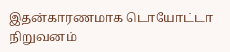இதன்காரணமாக டொயோட்டா நிறுவனம்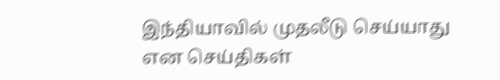இந்தியாவில் முதலீடு செய்யாது என செய்திகள்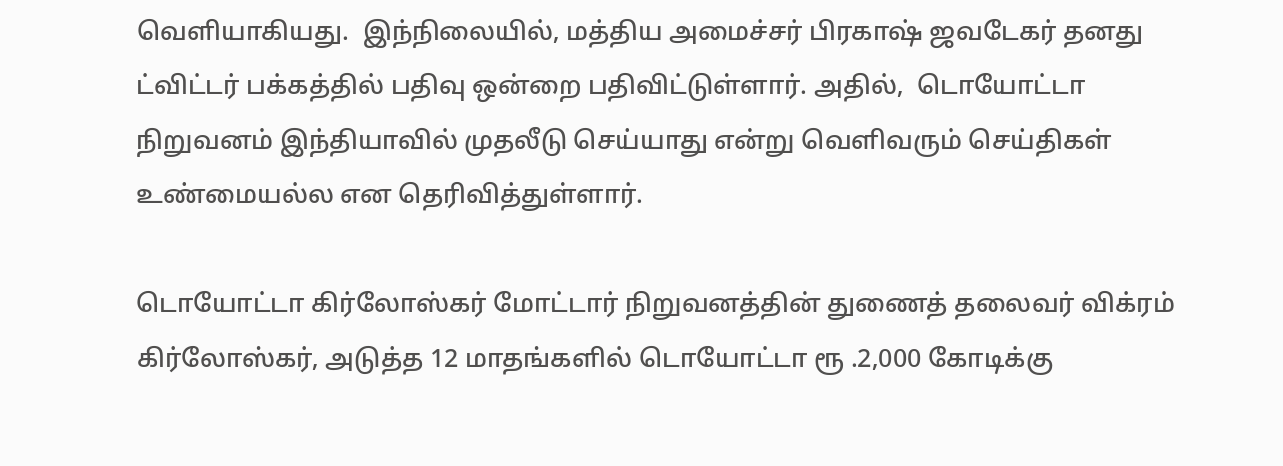வெளியாகியது.  இந்நிலையில், மத்திய அமைச்சர் பிரகாஷ் ஜவடேகர் தனது ட்விட்டர் பக்கத்தில் பதிவு ஒன்றை பதிவிட்டுள்ளார். அதில்,  டொயோட்டா நிறுவனம் இந்தியாவில் முதலீடு செய்யாது என்று வெளிவரும் செய்திகள் உண்மையல்ல என தெரிவித்துள்ளார்.

டொயோட்டா கிர்லோஸ்கர் மோட்டார் நிறுவனத்தின் துணைத் தலைவர் விக்ரம் கிர்லோஸ்கர், அடுத்த 12 மாதங்களில் டொயோட்டா ரூ .2,000 கோடிக்கு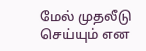மேல் முதலீடு செய்யும் என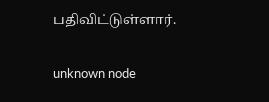பதிவிட்டுள்ளார்.

unknown node